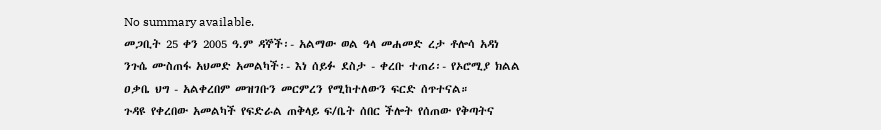No summary available.
መጋቢት 25 ቀን 2005 ዓ.ም ዳኞች፡- አልማው ወል ዓላ መሐመድ ረታ ቶሎሳ አዳነ ንጉሴ ሙስጠፋ አህመድ አመልካች፡- እነ ሰይፉ ደስታ - ቀረቡ ተጠሪ፡- የኦሮሚያ ክልል ዐቃቤ ህግ - አልቀረበም መዝገቡን መርምረን የሚከተለውን ፍርድ ሰጥተናል።
ጉዳዩ የቀረበው አመልካች የፍድራል ጠቅላይ ፍ/ቤት ሰበር ችሎት የሰጠው የቅጣትና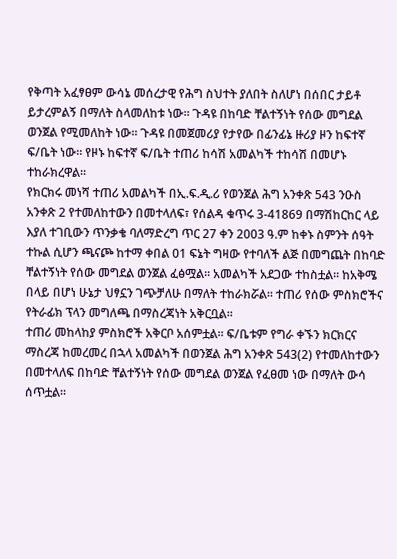የቅጣት አፈፃፀም ውሳኔ መሰረታዊ የሕግ ስህተት ያለበት ስለሆነ በሰበር ታይቶ ይታረምልኝ በማለት ስላመለከቱ ነው። ጉዳዩ በከባድ ቸልተኝነት የሰው መግደል ወንጀል የሚመለከት ነው። ጉዳዩ በመጀመሪያ የታየው በፊንፊኔ ዙሪያ ዞን ከፍተኛ ፍ/ቤት ነው። የዞኑ ከፍተኛ ፍ/ቤት ተጠሪ ከሳሽ አመልካች ተከሳሽ በመሆኑ ተከራክረዋል።
የክርክሩ መነሻ ተጠሪ አመልካች በኢ.ፍ.ዲ.ሪ የወንጀል ሕግ አንቀጽ 543 ንዑስ አንቀጽ 2 የተመለከተውን በመተላለፍ፣ የሰልዳ ቁጥሩ 3-41869 በማሽከርከር ላይ እያለ ተገቢውን ጥንቃቄ ባለማድረግ ጥር 27 ቀን 2003 ዓ.ም ከቀኑ ስምንት ሰዓት ተኩል ሲሆን ጫናጮ ከተማ ቀበል 01 ፍኔት ግዛው የተባለች ልጅ በመግጨት በከባድ ቸልተኝነት የሰው መግደል ወንጀል ፈፅሟል። አመልካች አደጋው ተከስቷል። ከአቅሜ በላይ በሆነ ሁኔታ ህፃኗን ገጭቻለሁ በማለት ተከራክሯል። ተጠሪ የሰው ምስክሮችና የትራፊክ ፕላን መግለጫ በማስረጃነት አቅርቧል።
ተጠሪ መከላከያ ምስክሮች አቅርቦ አሰምቷል። ፍ/ቤቱም የግራ ቀኙን ክርክርና ማስረጃ ከመረመረ በኋላ አመልካች በወንጀል ሕግ አንቀጽ 543(2) የተመለከተውን በመተላለፍ በከባድ ቸልተኝነት የሰው መግደል ወንጀል የፈፀመ ነው በማለት ውሳ ሰጥቷል።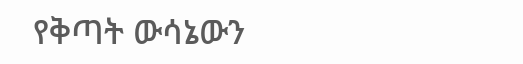የቅጣት ውሳኔውን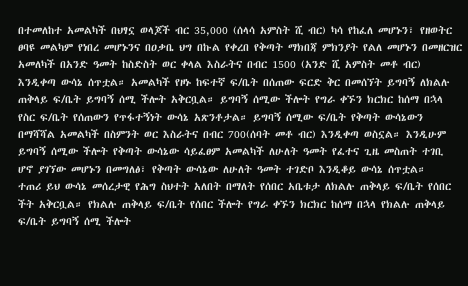በተመለከተ አመልካች በህፃኗ ወላጆች ብር 35,000 (ሰላሳ አምስት ሺ ብር) ካሳ የከፈለ መሆኑን፣ የዘወትር ፀባዩ መልካም የነበረ መሆኑንና በዐቃቤ ህግ በኩል የቀረበ የቅጣት ማክበጃ ምክንያት የልለ መሆኑን በመዘርዝር አመለካች በአንድ ዓመት ከስድስት ወር ቀላል እስራትና በብር 1500 (አንድ ሺ አምስት መቶ ብር) እንዲቀጣ ውሳኔ ሰጥቷል። አመልካች የዞኑ ከፍተኛ ፍ/ቤት በሰጠው ፍርድ ቅር በመሰኘት ይግባኝ ለክልሉ ጠቅላይ ፍ/ቤት ይግባኝ ሰሚ ችሎት አቅርቧል። ይግባኝ ሰሚው ችሎት የግራ ቀኙን ክርክር ከሰማ በኋላ የስር ፍ/ቤት የሰጠውን የጥፋተኝነት ውሳኔ አጽንቶታል። ይግባኝ ሰሚው ፍ/ቤት የቅጣት ውሳኔውን በማሻሻል አመልካች በስምንት ወር እስራትና በብር 700(ሰባት መቶ ብር) እንዲቀጣ ወስኗል። እንዲሁም ይግባኝ ሰሚው ችሎት የቅጣት ውሳኔው ሳይፈፀም አመልካች ለሁለት ዓመት የፈተና ጊዜ መስጠት ተገቢ ሆኖ ያገኘው መሆኑን በመግለፅ፣ የቅጣት ውሳኔው ለሁለት ዓመት ተገድቦ እንዲቆይ ውሳኔ ሰጥቷል።
ተጠሪ ይህ ውሳኔ መሰረታዊ የሕግ ስህተት አለበት በማለት የሰበር አቤቱታ ለክልሉ ጠቅላይ ፍ/ቤት የሰበር ችት አቅርቧል። የክልሉ ጠቅላይ ፍ/ቤት የሰበር ችሎት የግራ ቀኙን ክርክር ከሰማ በኋላ የክልሉ ጠቅላይ ፍ/ቤት ይግባኝ ሰሚ ችሎት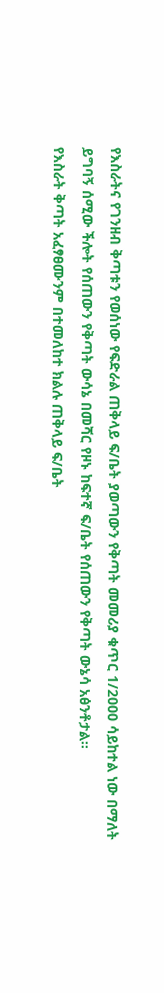የእስራትና የገንዘብ ቅጣቱን የወሰነው የፍድራል ጠቅላይ ፍ/ቤት ያወጣውን የቅጣት መመሪያ ቁጥር 1/2000 ሳይከተል ነው በማለት ይግባኝ ሰሚው ችሎት የሰጠውን የቅጣት ውሳኔ በመሻር የዞኑ ከፍተኛ ፍ/ቤት የሰጠውን የቅጣት ውኔሳ አፅንቶታል።
የእስራት ቅጣት አፈፃፀሙንም በተመለከተ ክልሉ ጠቅላይ ፍ/ቤት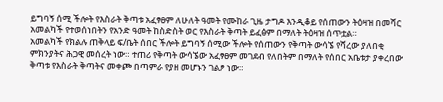ይግባኝ ሰሚ ችሎት የእስራት ቅጣቱ አፈፃፀም ለሁለት ዓመት የሙከራ ጊዜ ታግዶ እንዲቆይ የሰጠውን ትዕዛዝ በመሻር አመልካች የተወሰነበትን የአንድ ዓመት ከስድስት ወር የእስራት ቅጣት ይፈፅም በማለት ትዕዛዝ ሰጥቷል።
አመልካች የክልሉ ጠቅላይ ፍ/ቤት ሰበር ችሎት ይግባኝ ሰሚው ችሎት የሰጠውን የቅጣት ውሳኜ የሻረው ያለበቂ ምክንያትና ሕጋዊ መሰረት ነው። ተጠሪ የቅጣት ውሳኜው አፈፃፀም መገደብ የለበትም በማለት የሰበር አቤቱታ ያቀረበው ቅጣቱ የእስራት ቅጣትና መቀጮ በጣምራ የያዘ መሆኑን ገልፆ ነው።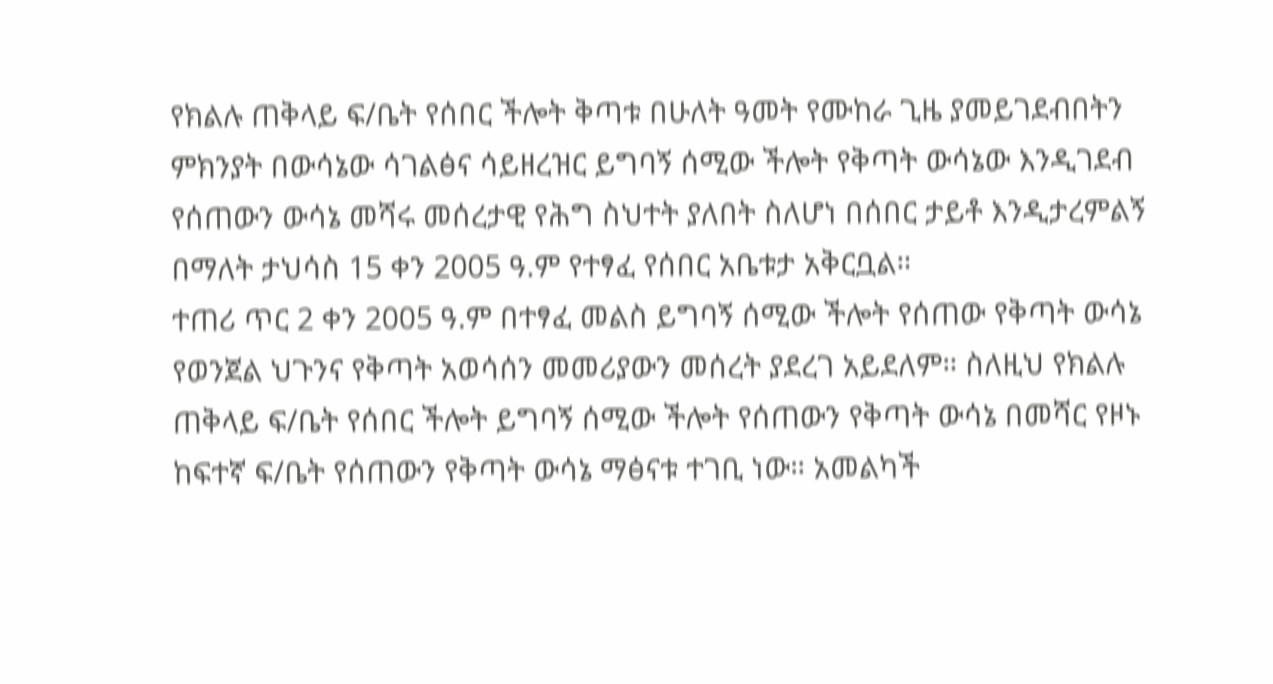የክልሉ ጠቅላይ ፍ/ቤት የሰበር ችሎት ቅጣቱ በሁለት ዓመት የሙከራ ጊዜ ያመይገደብበትን ምክንያት በውሳኔው ሳገልፅና ሳይዘረዝር ይግባኝ ሰሚው ችሎት የቅጣት ውሳኔው እንዲገደብ የሰጠውን ውሳኔ መሻሩ መሰረታዊ የሕግ ስህተት ያለበት ስለሆነ በሰበር ታይቶ እንዲታረምልኝ በማለት ታህሳስ 15 ቀን 2005 ዓ.ም የተፃፈ የሰበር አቤቱታ አቅርቧል።
ተጠሪ ጥር 2 ቀን 2005 ዓ.ም በተፃፈ መልስ ይግባኝ ሰሚው ችሎት የሰጠው የቅጣት ውሳኔ የወንጀል ህጉንና የቅጣት አወሳሰን መመሪያውን መሰረት ያደረገ አይደለም። ስለዚህ የክልሉ ጠቅላይ ፍ/ቤት የሰበር ችሎት ይግባኝ ሰሚው ችሎት የሰጠውን የቅጣት ውሳኔ በመሻር የዞኑ ከፍተኛ ፍ/ቤት የሰጠውን የቅጣት ውሳኔ ማፅናቱ ተገቢ ነው። አመልካች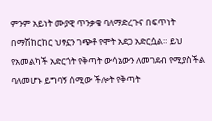ምንም አይነት ሙያዊ ጥንቃቄ ባለማድረጉና በፍጥነት በማሽከርከር ህፃኗን ገጭቶ የሞት አደጋ አድርሷል። ይህ የአመልካች አድርጎት የቅጣት ውሳኔውን ለመገደብ የሚያስችል ባለመሆኑ ይግባኝ ሰሚው ችሎት የቅጣት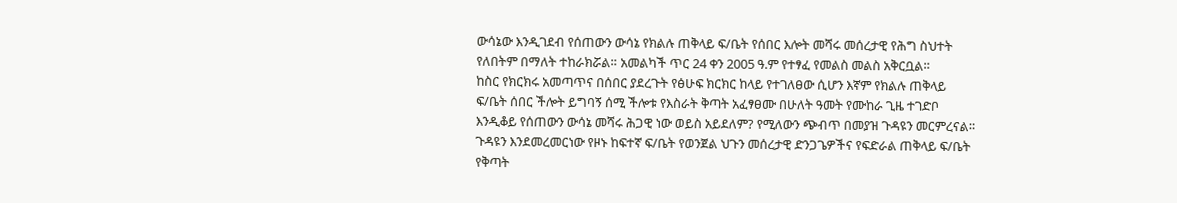ውሳኔው እንዲገደብ የሰጠውን ውሳኔ የክልሉ ጠቅላይ ፍ/ቤት የሰበር እሎት መሻሩ መሰረታዊ የሕግ ስህተት የለበትም በማለት ተከራክሯል። አመልካች ጥር 24 ቀን 2005 ዓ.ም የተፃፈ የመልስ መልስ አቅርቧል።
ከስር የክርክሩ አመጣጥና በሰበር ያደረጉት የፅሁፍ ክርክር ከላይ የተገለፀው ሲሆን እኛም የክልሉ ጠቅላይ ፍ/ቤት ሰበር ችሎት ይግባኝ ሰሚ ችሎቱ የእስራት ቅጣት አፈፃፀሙ በሁለት ዓመት የሙከራ ጊዜ ተገድቦ እንዲቆይ የሰጠውን ውሳኔ መሻሩ ሕጋዊ ነው ወይስ አይደለም? የሚለውን ጭብጥ በመያዝ ጉዳዩን መርምረናል።
ጉዳዩን እንደመረመርነው የዞኑ ከፍተኛ ፍ/ቤት የወንጀል ህጉን መሰረታዊ ድንጋጌዎችና የፍድራል ጠቅላይ ፍ/ቤት የቅጣት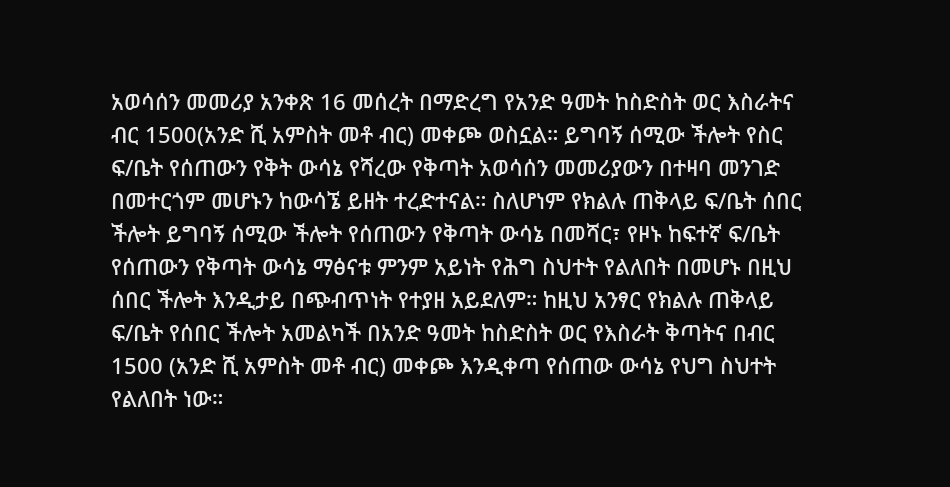አወሳሰን መመሪያ አንቀጽ 16 መሰረት በማድረግ የአንድ ዓመት ከስድስት ወር እስራትና ብር 1500(አንድ ሺ አምስት መቶ ብር) መቀጮ ወስኗል። ይግባኝ ሰሚው ችሎት የስር ፍ/ቤት የሰጠውን የቅት ውሳኔ የሻረው የቅጣት አወሳሰን መመሪያውን በተዛባ መንገድ በመተርጎም መሆኑን ከውሳኜ ይዘት ተረድተናል። ስለሆነም የክልሉ ጠቅላይ ፍ/ቤት ሰበር ችሎት ይግባኝ ሰሚው ችሎት የሰጠውን የቅጣት ውሳኔ በመሻር፣ የዞኑ ከፍተኛ ፍ/ቤት የሰጠውን የቅጣት ውሳኔ ማፅናቱ ምንም አይነት የሕግ ስህተት የልለበት በመሆኑ በዚህ ሰበር ችሎት እንዲታይ በጭብጥነት የተያዘ አይደለም። ከዚህ አንፃር የክልሉ ጠቅላይ ፍ/ቤት የሰበር ችሎት አመልካች በአንድ ዓመት ከስድስት ወር የእስራት ቅጣትና በብር 1500 (አንድ ሺ አምስት መቶ ብር) መቀጮ እንዲቀጣ የሰጠው ውሳኔ የህግ ስህተት የልለበት ነው።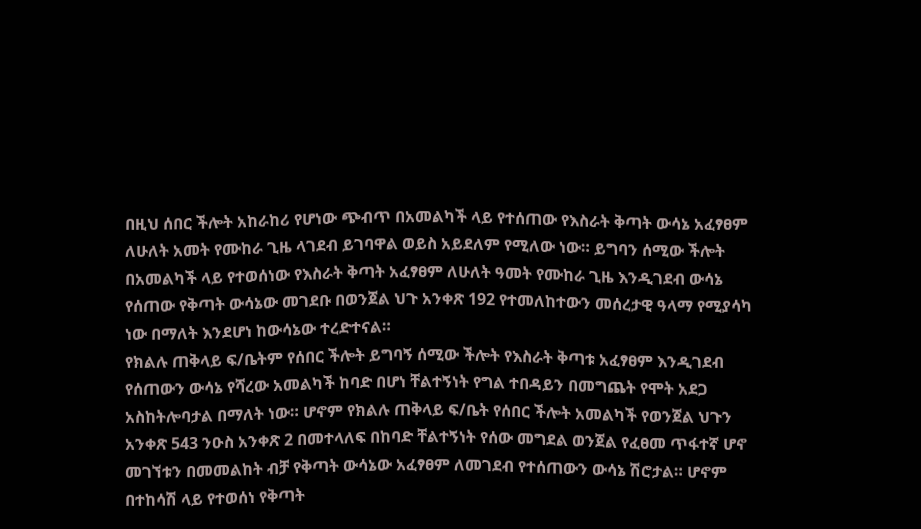በዚህ ሰበር ችሎት አከራከሪ የሆነው ጭብጥ በአመልካች ላይ የተሰጠው የእስራት ቅጣት ውሳኔ አፈፃፀም ለሁለት አመት የሙከራ ጊዜ ላገደብ ይገባዋል ወይስ አይደለም የሚለው ነው። ይግባን ሰሚው ችሎት በአመልካች ላይ የተወሰነው የእስራት ቅጣት አፈፃፀም ለሁለት ዓመት የሙከራ ጊዜ እንዲገደብ ውሳኔ የሰጠው የቅጣት ውሳኔው መገደቡ በወንጀል ህጉ አንቀጽ 192 የተመለከተውን መሰረታዊ ዓላማ የሚያሳካ ነው በማለት እንደሆነ ከውሳኔው ተረድተናል።
የክልሉ ጠቅላይ ፍ/ቤትም የሰበር ችሎት ይግባኝ ሰሚው ችሎት የእስራት ቅጣቱ አፈፃፀም እንዲገደብ የሰጠውን ውሳኔ የሻረው አመልካች ከባድ በሆነ ቸልተኝነት የግል ተበዳይን በመግጨት የሞት አደጋ አስከትሎባታል በማለት ነው። ሆኖም የክልሉ ጠቅላይ ፍ/ቤት የሰበር ችሎት አመልካች የወንጀል ህጉን አንቀጽ 543 ንዑስ አንቀጽ 2 በመተላለፍ በከባድ ቸልተኝነት የሰው መግደል ወንጀል የፈፀመ ጥፋተኛ ሆኖ መገኘቱን በመመልከት ብቻ የቅጣት ውሳኔው አፈፃፀም ለመገደብ የተሰጠውን ውሳኔ ሽሮታል። ሆኖም በተከሳሽ ላይ የተወሰነ የቅጣት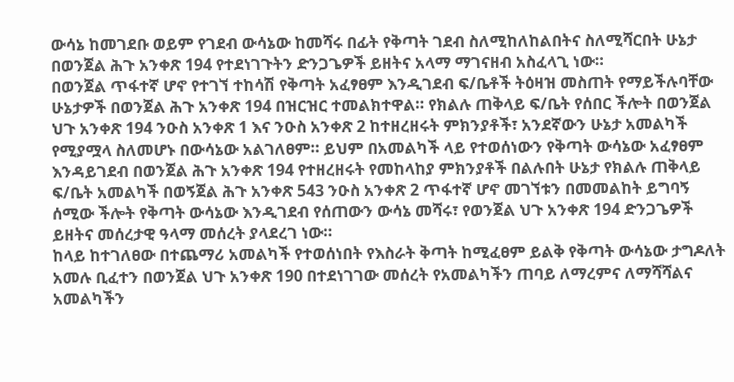ውሳኔ ከመገደቡ ወይም የገደብ ውሳኔው ከመሻሩ በፊት የቅጣት ገደብ ስለሚከለከልበትና ስለሚሻርበት ሁኔታ በወንጀል ሕጉ አንቀጽ 194 የተደነገጉትን ድንጋጌዎች ይዘትና አላማ ማገናዘብ አስፈላጊ ነው።
በወንጀል ጥፋተኛ ሆኖ የተገኘ ተከሳሽ የቅጣት አፈፃፀም እንዲገደብ ፍ/ቤቶች ትዕዛዝ መስጠት የማይችሉባቸው ሁኔታዎች በወንጀል ሕጉ አንቀጽ 194 በዝርዝር ተመልክተዋል። የክልሉ ጠቅላይ ፍ/ቤት የሰበር ችሎት በወንጀል ህጉ አንቀጽ 194 ንዑስ አንቀጽ 1 እና ንዑስ አንቀጽ 2 ከተዘረዘሩት ምክንያቶች፣ አንደኛውን ሁኔታ አመልካች የሚያሟላ ስለመሆኑ በውሳኔው አልገለፀም። ይህም በአመልካች ላይ የተወሰነውን የቅጣት ውሳኔው አፈፃፀም እንዳይገደብ በወንጀል ሕጉ አንቀጽ 194 የተዘረዘሩት የመከላከያ ምክንያቶች በልሉበት ሁኔታ የክልሉ ጠቅላይ ፍ/ቤት አመልካች በወኝጀል ሕጉ አንቀጽ 543 ንዑስ አንቀጽ 2 ጥፋተኛ ሆኖ መገኘቱን በመመልከት ይግባኝ ሰሚው ችሎት የቅጣት ውሳኔው እንዲገደብ የሰጠውን ውሳኔ መሻሩ፣ የወንጀል ህጉ አንቀጽ 194 ድንጋጌዎች ይዘትና መሰረታዊ ዓላማ መሰረት ያላደረገ ነው።
ከላይ ከተገለፀው በተጨማሪ አመልካች የተወሰነበት የእስራት ቅጣት ከሚፈፀም ይልቅ የቅጣት ውሳኔው ታግዶለት አመሉ ቢፈተን በወንጀል ህጉ አንቀጽ 190 በተደነገገው መሰረት የአመልካችን ጠባይ ለማረምና ለማሻሻልና አመልካችን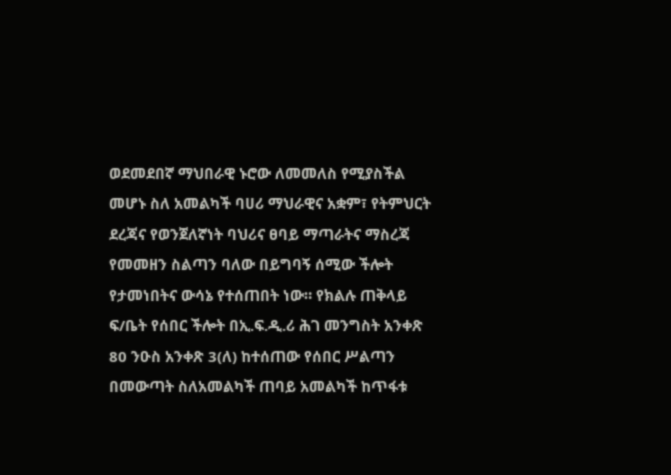ወደመደበኛ ማህበራዊ ኑሮው ለመመለስ የሚያስችል መሆኑ ስለ አመልካች ባሀሪ ማህራዊና አቋም፣ የትምህርት ደረጃና የወንጀለኛነት ባህሪና ፀባይ ማጣራትና ማስረጃ የመመዘን ስልጣን ባለው በይግባኝ ሰሚው ችሎት የታመነበትና ውሳኔ የተሰጠበት ነው። የክልሉ ጠቅላይ ፍ/ቤት የሰበር ችሎት በኢ.ፍ.ዲ.ሪ ሕገ መንግስት አንቀጽ 80 ንዑስ አንቀጽ 3(ለ) ከተሰጠው የሰበር ሥልጣን በመውጣት ስለአመልካች ጠባይ አመልካች ከጥፋቱ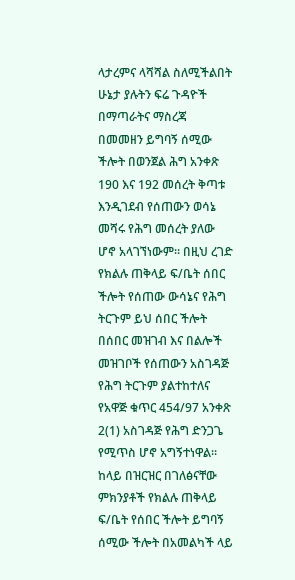ላታረምና ላሻሻል ስለሚችልበት ሁኔታ ያሉትን ፍሬ ጉዳዮች በማጣራትና ማስረጃ በመመዘን ይግባኝ ሰሚው ችሎት በወንጀል ሕግ አንቀጽ 190 እና 192 መሰረት ቅጣቱ እንዲገደብ የሰጠውን ወሳኔ መሻሩ የሕግ መሰረት ያለው ሆኖ አላገኘነውም። በዚህ ረገድ የክልሉ ጠቅላይ ፍ/ቤት ሰበር ችሎት የሰጠው ውሳኔና የሕግ ትርጉም ይህ ሰበር ችሎት በሰበር መዝገብ እና በልሎች መዝገቦች የሰጠውን አስገዳጅ የሕግ ትርጉም ያልተከተለና የአዋጅ ቁጥር 454/97 አንቀጽ 2(1) አስገዳጅ የሕግ ድንጋጌ የሚጥስ ሆኖ አግኝተነዋል።
ከላይ በዝርዝር በገለፅናቸው ምክንያቶች የክልሉ ጠቅላይ ፍ/ቤት የሰበር ችሎት ይግባኝ ሰሚው ችሎት በአመልካች ላይ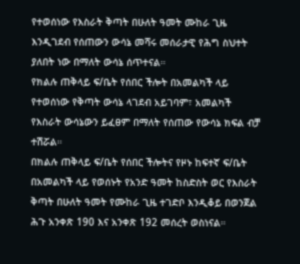የተወሰነው የእስራት ቅጣት በሁለት ዓመት ሙከራ ጊዜ እንዲገደብ የሰጠውን ውሳኔ መሻሩ መሰራታዊ የሕግ ስህተት ያለበት ነው በማለት ውሳኔ ሰጥተናል።
የክልሉ ጠቅላይ ፍ/ቤት የሰበር ችሎት በአመልካች ላይ የተወሰነው የቅጣት ውሳኔ ላገደብ አይገባም፣ አመልካች የእስራት ውሳኔውን ይፈፀም በማለት የሰጠው የውሳኔ ክፍል ብቻ ተሽሯል።
በክልሉ ጠቅላይ ፍ/ቤት የሰበር ችሎትና የዞኑ ከፍተኛ ፍ/ቤት በአመልካች ላይ የወሰኑት የአንድ ዓመት ከስድስት ወር የእስራት ቅጣት በሁለት ዓመት የሙከራ ጊዜ ተገድቦ እንዲቆይ በወንጀል ሕጉ አንቀጽ 190 እና አንቀጽ 192 መሰረት ወስነናል።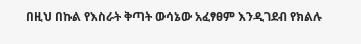በዚህ በኩል የእስራት ቅጣት ውሳኔው አፈፃፀም እንዲገደብ የክልሉ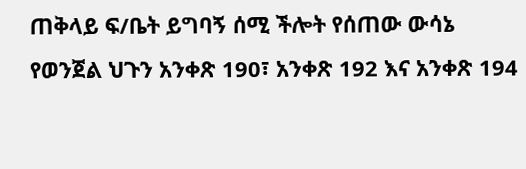ጠቅላይ ፍ/ቤት ይግባኝ ሰሚ ችሎት የሰጠው ውሳኔ የወንጀል ህጉን አንቀጽ 190፣ አንቀጽ 192 እና አንቀጽ 194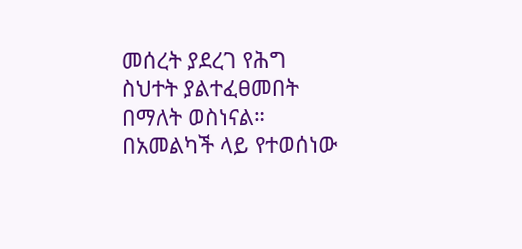መሰረት ያደረገ የሕግ ስህተት ያልተፈፀመበት በማለት ወስነናል።
በአመልካች ላይ የተወሰነው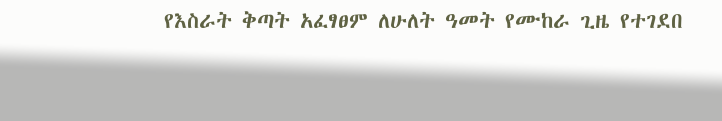የእስራት ቅጣት አፈፃፀም ለሁለት ዓመት የሙከራ ጊዜ የተገደበ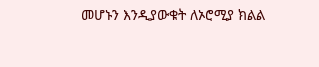መሆኑን እንዲያውቁት ለኦሮሚያ ክልል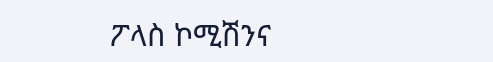ፖላስ ኮሚሽንና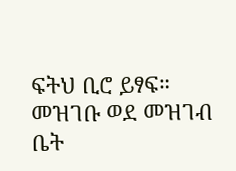ፍትህ ቢሮ ይፃፍ።
መዝገቡ ወደ መዝገብ ቤት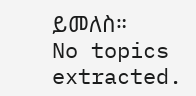ይመለስ።
No topics extracted.